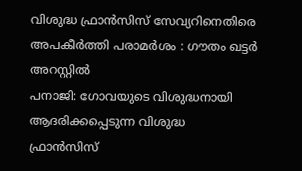വിശുദ്ധ ഫ്രാൻസിസ് സേവ്യറിനെതിരെ അപകീർത്തി പരാമർശം : ഗൗതം ഖട്ടർ അറസ്റ്റിൽ
പനാജി: ഗോവയുടെ വിശുദ്ധനായി ആദരിക്കപ്പെടുന്ന വിശുദ്ധ ഫ്രാൻസിസ്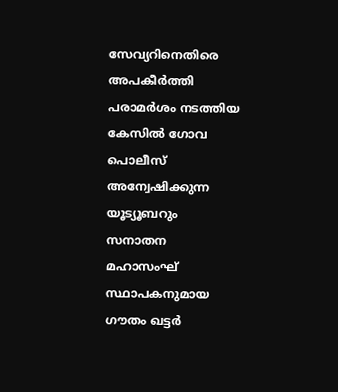സേവ്യറിനെതിരെ അപകീർത്തി പരാമർശം നടത്തിയ കേസിൽ ഗോവ പൊലീസ് അന്വേഷിക്കുന്ന യൂട്യൂബറും സനാതന മഹാസംഘ് സ്ഥാപകനുമായ ഗൗതം ഖട്ടർ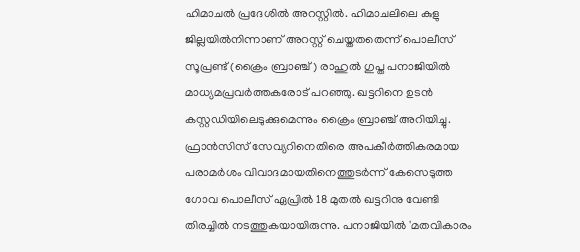ഹിമാചൽ പ്രദേശിൽ അറസ്റ്റിൽ. ഹിമാചലിലെ കുളു ജില്ലയിൽനിന്നാണ് അറസ്റ്റ് ചെയ്തതതെന്ന് പൊലീസ് സൂപ്രണ്ട് (ക്രൈം ബ്രാഞ്ച്) രാഹുൽ ഗുപ്ത പനാജിയിൽ മാധ്യമപ്രവർത്തകരോട് പറഞ്ഞു. ഖട്ടറിനെ ഉടൻ കസ്റ്റഡിയിലെടുക്കുമെന്നും ക്രൈം ബ്രാഞ്ച് അറിയിച്ചു.
ഫ്രാൻസിസ് സേവ്യറിനെതിരെ അപകീർത്തികരമായ പരാമർശം വിവാദമായതിനെത്തുടർന്ന് കേസെടുത്ത ഗോവ പൊലീസ് ഏപ്രിൽ 18 മുതൽ ഖട്ടറിനു വേണ്ടി തിരച്ചിൽ നടത്തുകയായിരുന്നു. പനാജിയിൽ 'മതവികാരം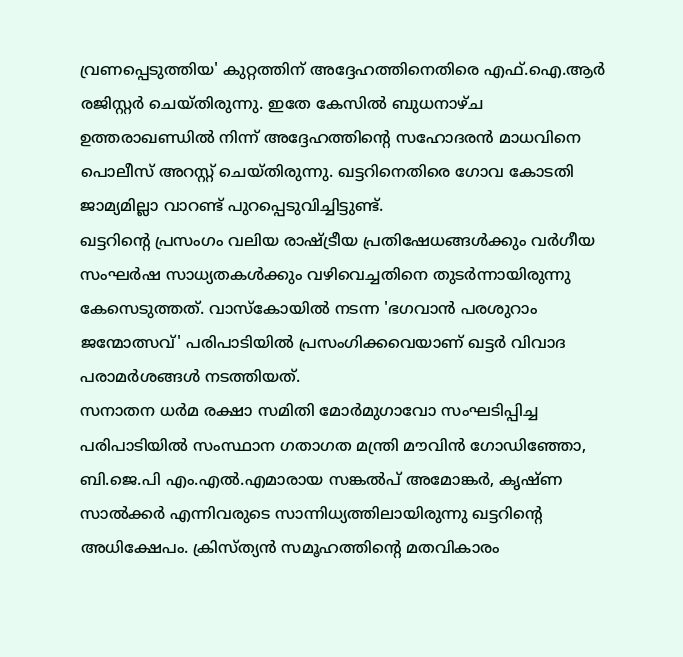വ്രണപ്പെടുത്തിയ' കുറ്റത്തിന് അദ്ദേഹത്തിനെതിരെ എഫ്.ഐ.ആർ രജിസ്റ്റർ ചെയ്തിരുന്നു. ഇതേ കേസിൽ ബുധനാഴ്ച ഉത്തരാഖണ്ഡിൽ നിന്ന് അദ്ദേഹത്തിന്റെ സഹോദരൻ മാധവിനെ പൊലീസ് അറസ്റ്റ് ചെയ്തിരുന്നു. ഖട്ടറിനെതിരെ ഗോവ കോടതി ജാമ്യമില്ലാ വാറണ്ട് പുറപ്പെടുവിച്ചിട്ടുണ്ട്.
ഖട്ടറിന്റെ പ്രസംഗം വലിയ രാഷ്ട്രീയ പ്രതിഷേധങ്ങൾക്കും വർഗീയ സംഘർഷ സാധ്യതകൾക്കും വഴിവെച്ചതിനെ തുടർന്നായിരുന്നു കേസെടുത്തത്. വാസ്കോയിൽ നടന്ന 'ഭഗവാൻ പരശുറാം ജന്മോത്സവ്' പരിപാടിയിൽ പ്രസംഗിക്കവെയാണ് ഖട്ടർ വിവാദ പരാമർശങ്ങൾ നടത്തിയത്.
സനാതന ധർമ രക്ഷാ സമിതി മോർമുഗാവോ സംഘടിപ്പിച്ച പരിപാടിയിൽ സംസ്ഥാന ഗതാഗത മന്ത്രി മൗവിൻ ഗോഡിഞ്ഞോ, ബി.ജെ.പി എം.എൽ.എമാരായ സങ്കൽപ് അമോങ്കർ, കൃഷ്ണ സാൽക്കർ എന്നിവരുടെ സാന്നിധ്യത്തിലായിരുന്നു ഖട്ടറിന്റെ അധിക്ഷേപം. ക്രിസ്ത്യൻ സമൂഹത്തിന്റെ മതവികാരം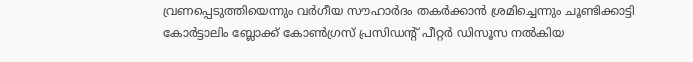വ്രണപ്പെടുത്തിയെന്നും വർഗീയ സൗഹാർദം തകർക്കാൻ ശ്രമിച്ചെന്നും ചൂണ്ടിക്കാട്ടി കോർട്ടാലിം ബ്ലോക്ക് കോൺഗ്രസ് പ്രസിഡന്റ് പീറ്റർ ഡിസൂസ നൽകിയ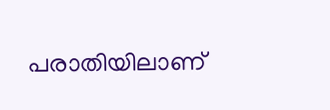പരാതിയിലാണ്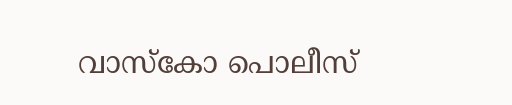വാസ്കോ പൊലീസ്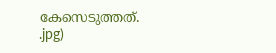കേസെടുത്തത്.
.jpg)